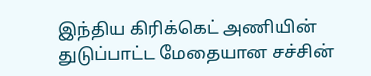இந்திய கிரிக்கெட் அணியின்
துடுப்பாட்ட மேதையான சச்சின்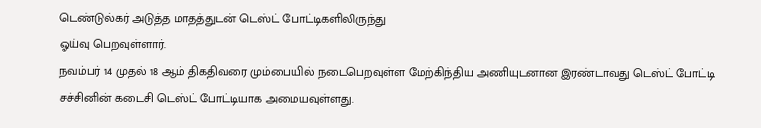டெண்டுல்கர் அடுத்த மாதத்துடன் டெஸ்ட் போட்டிகளிலிருந்து
ஓய்வு பெறவுள்ளார்.
நவம்பர் 14 முதல் 18 ஆம் திகதிவரை மும்பையில் நடைபெறவுள்ள மேற்கிந்திய அணியுடனான இரண்டாவது டெஸ்ட் போட்டி சச்சினின் கடைசி டெஸ்ட் போட்டியாக அமையவுள்ளது.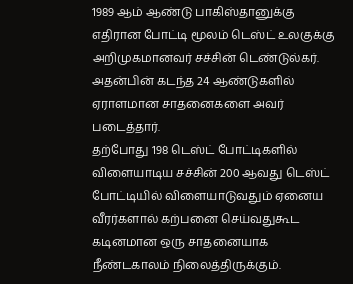1989 ஆம் ஆண்டு பாகிஸ்தானுக்கு எதிரான போட்டி மூலம் டெஸ்ட் உலகுக்கு அறிமுகமானவர் சச்சின் டெண்டுல்கர். அதன்பின் கடந்த 24 ஆண்டுகளில் ஏராளமான சாதனைகளை அவர் படைத்தார்.
தற்போது 198 டெஸ்ட் போட்டிகளில் விளையாடிய சச்சின் 200 ஆவது டெஸ்ட் போட்டியில் விளையாடுவதும் ஏனைய வீரர்களால் கற்பனை செய்வதுகூட கடினமான ஒரு சாதனையாக நீண்டகாலம் நிலைத்திருக்கும்.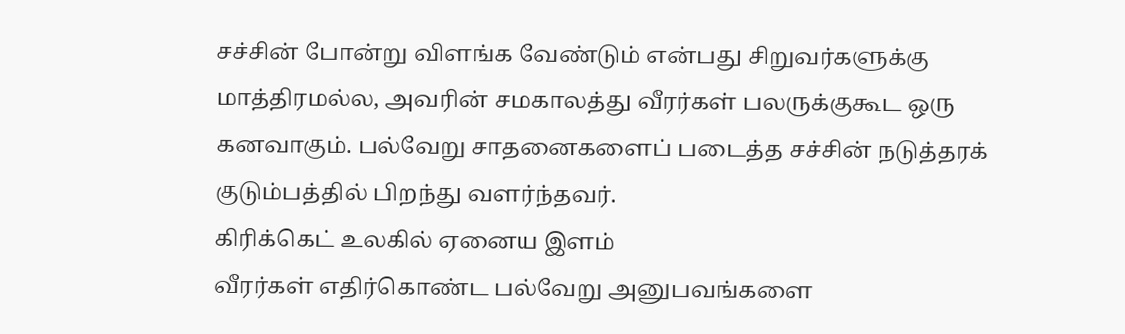சச்சின் போன்று விளங்க வேண்டும் என்பது சிறுவர்களுக்கு மாத்திரமல்ல, அவரின் சமகாலத்து வீரர்கள் பலருக்குகூட ஒரு கனவாகும். பல்வேறு சாதனைகளைப் படைத்த சச்சின் நடுத்தரக் குடும்பத்தில் பிறந்து வளர்ந்தவர்.
கிரிக்கெட் உலகில் ஏனைய இளம்
வீரர்கள் எதிர்கொண்ட பல்வேறு அனுபவங்களை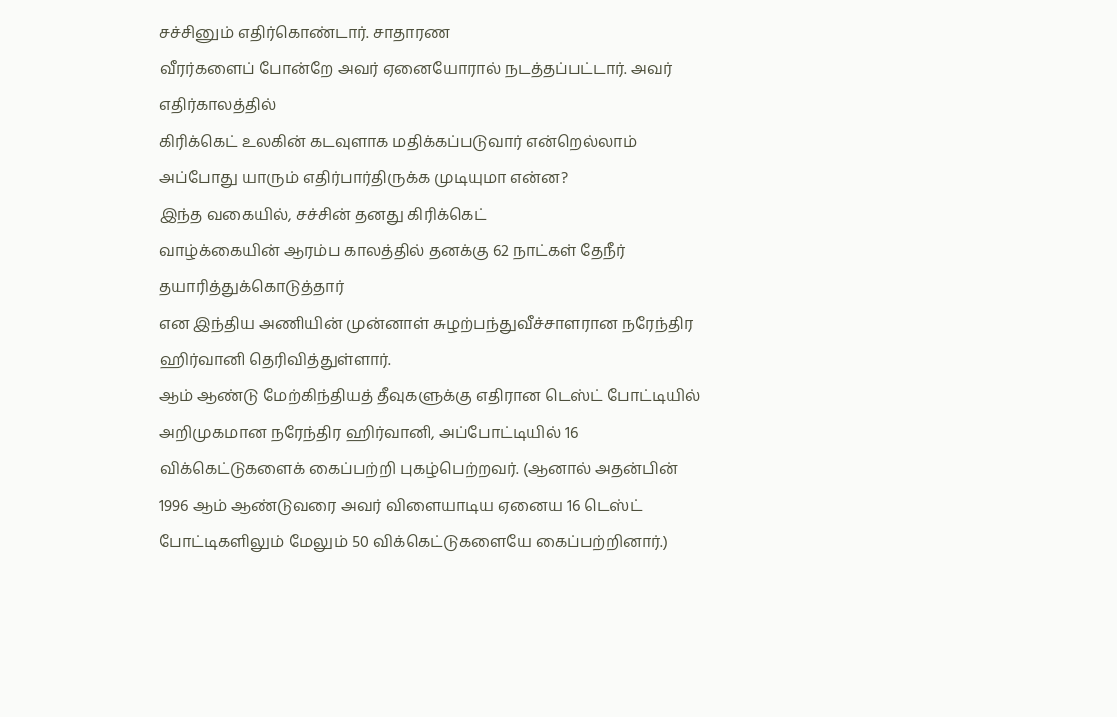சச்சினும் எதிர்கொண்டார். சாதாரண
வீரர்களைப் போன்றே அவர் ஏனையோரால் நடத்தப்பட்டார். அவர் எதிர்காலத்தில்
கிரிக்கெட் உலகின் கடவுளாக மதிக்கப்படுவார் என்றெல்லாம்
அப்போது யாரும் எதிர்பார்திருக்க முடியுமா என்ன?
இந்த வகையில், சச்சின் தனது கிரிக்கெட்
வாழ்க்கையின் ஆரம்ப காலத்தில் தனக்கு 62 நாட்கள் தேநீர் தயாரித்துக்கொடுத்தார்
என இந்திய அணியின் முன்னாள் சுழற்பந்துவீச்சாளரான நரேந்திர
ஹிர்வானி தெரிவித்துள்ளார்.
ஆம் ஆண்டு மேற்கிந்தியத் தீவுகளுக்கு எதிரான டெஸ்ட் போட்டியில் அறிமுகமான நரேந்திர ஹிர்வானி, அப்போட்டியில் 16 விக்கெட்டுகளைக் கைப்பற்றி புகழ்பெற்றவர். (ஆனால் அதன்பின் 1996 ஆம் ஆண்டுவரை அவர் விளையாடிய ஏனைய 16 டெஸ்ட் போட்டிகளிலும் மேலும் 50 விக்கெட்டுகளையே கைப்பற்றினார்.)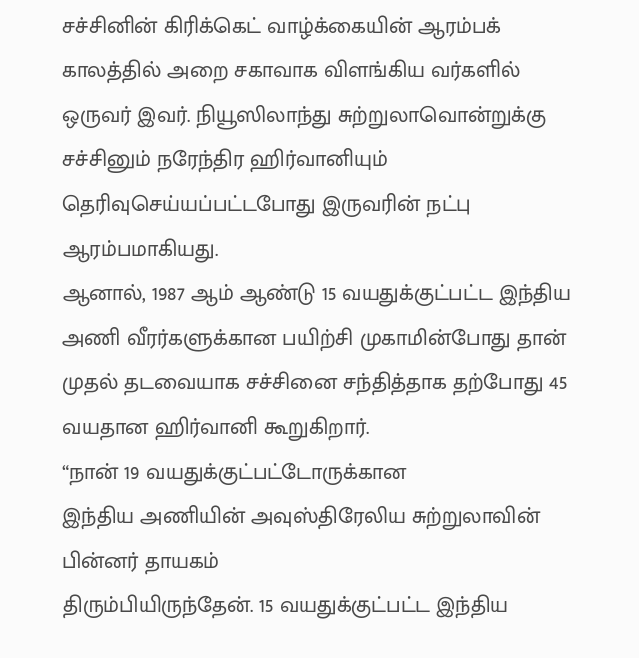சச்சினின் கிரிக்கெட் வாழ்க்கையின் ஆரம்பக் காலத்தில் அறை சகாவாக விளங்கிய வர்களில் ஒருவர் இவர். நியூஸிலாந்து சுற்றுலாவொன்றுக்கு சச்சினும் நரேந்திர ஹிர்வானியும் தெரிவுசெய்யப்பட்டபோது இருவரின் நட்பு ஆரம்பமாகியது.
ஆனால், 1987 ஆம் ஆண்டு 15 வயதுக்குட்பட்ட இந்திய
அணி வீரர்களுக்கான பயிற்சி முகாமின்போது தான்
முதல் தடவையாக சச்சினை சந்தித்தாக தற்போது 45 வயதான ஹிர்வானி கூறுகிறார்.
“நான் 19 வயதுக்குட்பட்டோருக்கான
இந்திய அணியின் அவுஸ்திரேலிய சுற்றுலாவின் பின்னர் தாயகம்
திரும்பியிருந்தேன். 15 வயதுக்குட்பட்ட இந்திய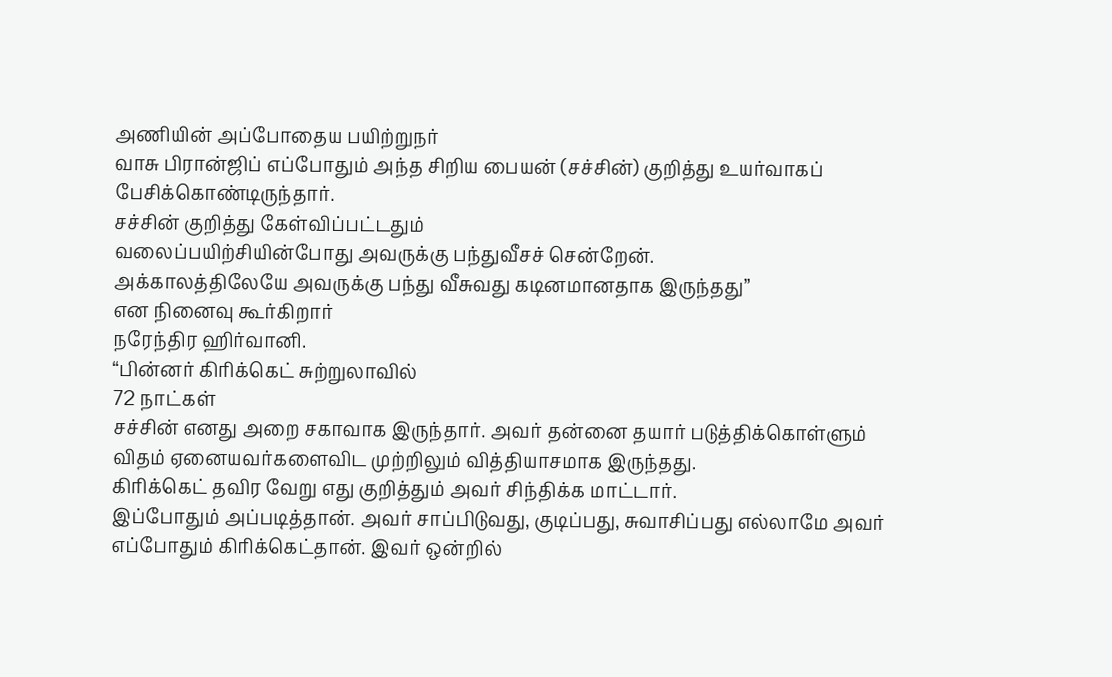அணியின் அப்போதைய பயிற்றுநர்
வாசு பிரான்ஜிப் எப்போதும் அந்த சிறிய பையன் (சச்சின்) குறித்து உயர்வாகப் பேசிக்கொண்டிருந்தார்.
சச்சின் குறித்து கேள்விப்பட்டதும்
வலைப்பயிற்சியின்போது அவருக்கு பந்துவீசச் சென்றேன்.
அக்காலத்திலேயே அவருக்கு பந்து வீசுவது கடினமானதாக இருந்தது”
என நினைவு கூர்கிறார்
நரேந்திர ஹிர்வானி.
“பின்னர் கிரிக்கெட் சுற்றுலாவில்
72 நாட்கள்
சச்சின் எனது அறை சகாவாக இருந்தார். அவர் தன்னை தயார் படுத்திக்கொள்ளும்
விதம் ஏனையவர்களைவிட முற்றிலும் வித்தியாசமாக இருந்தது.
கிரிக்கெட் தவிர வேறு எது குறித்தும் அவர் சிந்திக்க மாட்டார்.
இப்போதும் அப்படித்தான். அவர் சாப்பிடுவது, குடிப்பது, சுவாசிப்பது எல்லாமே அவர் எப்போதும் கிரிக்கெட்தான். இவர் ஒன்றில்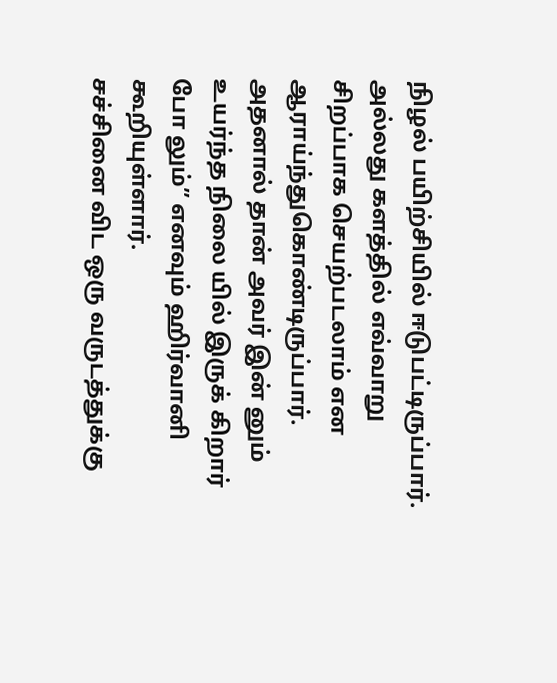நிழல் பயிற்சியில் ஈடுபட்டிருப்பார்.
அல்லது களத்தில் எவ்வாறு சிறப்பாக செயற்படலாம் என ஆராய்ந்துகொண்டிருப்பார். அதனால் தான் அவர் இன் னும் உயர்ந்த நிலை யில் இருக் கிறார் போ லும்” எனவும் ஹிர்வானி கூறியுள்ளார்.
சச்சினை விட ஒரு வருடத்துக்கு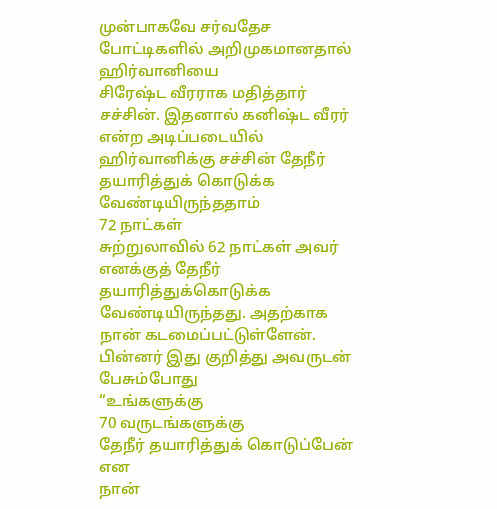முன்பாகவே சர்வதேச போட்டிகளில் அறிமுகமானதால் ஹிர்வானியை
சிரேஷ்ட வீரராக மதித்தார் சச்சின். இதனால் கனிஷ்ட வீரர் என்ற அடிப்படையில்
ஹிர்வானிக்கு சச்சின் தேநீர் தயாரித்துக் கொடுக்க வேண்டியிருந்ததாம்
72 நாட்கள்
சுற்றுலாவில் 62 நாட்கள் அவர் எனக்குத் தேநீர் தயாரித்துக்கொடுக்க வேண்டியிருந்தது. அதற்காக
நான் கடமைப்பட்டுள்ளேன்.
பின்னர் இது குறித்து அவருடன் பேசும்போது
“உங்களுக்கு
70 வருடங்களுக்கு
தேநீர் தயாரித்துக் கொடுப்பேன் என
நான்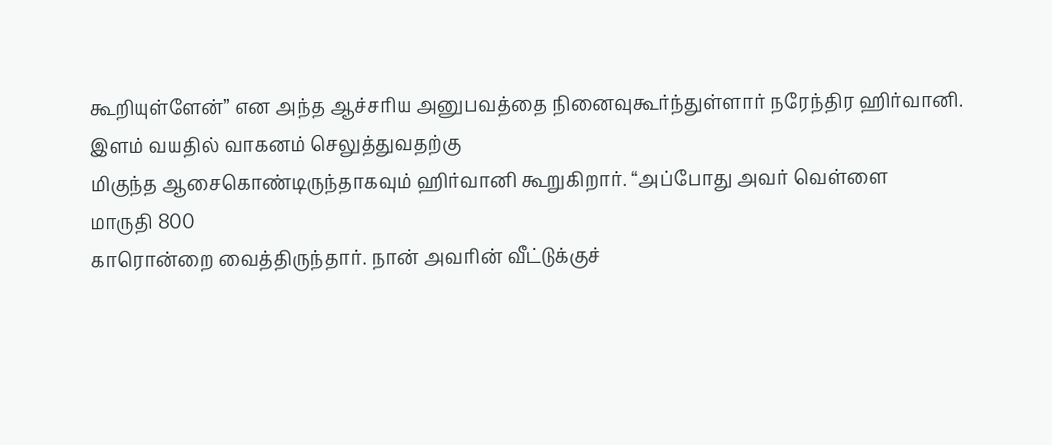கூறியுள்ளேன்” என அந்த ஆச்சரிய அனுபவத்தை நினைவுகூர்ந்துள்ளார் நரேந்திர ஹிர்வானி.
இளம் வயதில் வாகனம் செலுத்துவதற்கு
மிகுந்த ஆசைகொண்டிருந்தாகவும் ஹிர்வானி கூறுகிறார். “அப்போது அவர் வெள்ளை
மாருதி 800
காரொன்றை வைத்திருந்தார். நான் அவரின் வீட்டுக்குச்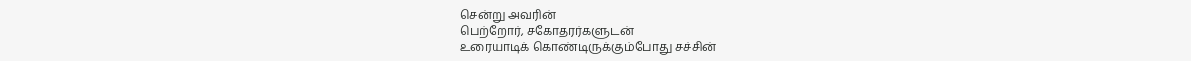சென்று அவரின்
பெற்றோர், சகோதரர்களுடன்
உரையாடிக் கொண்டிருக்கும்போது சச்சின்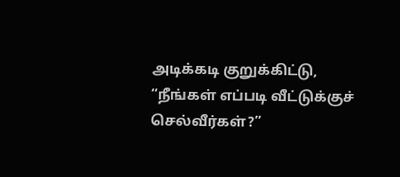அடிக்கடி குறுக்கிட்டு, “நீங்கள் எப்படி வீட்டுக்குச்
செல்வீர்கள்?”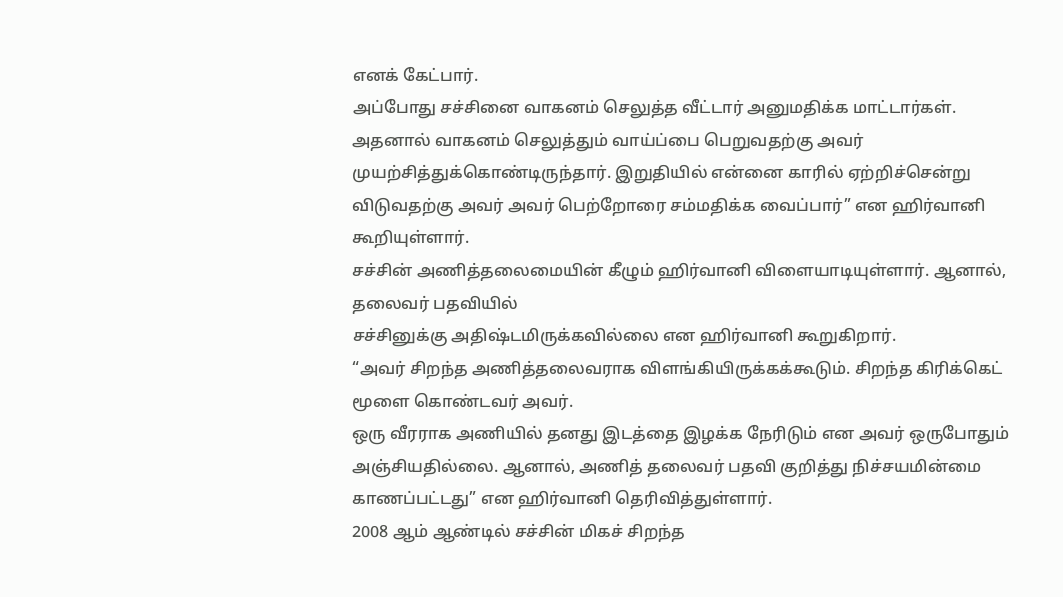எனக் கேட்பார்.
அப்போது சச்சினை வாகனம் செலுத்த வீட்டார் அனுமதிக்க மாட்டார்கள். அதனால் வாகனம் செலுத்தும் வாய்ப்பை பெறுவதற்கு அவர் முயற்சித்துக்கொண்டிருந்தார். இறுதியில் என்னை காரில் ஏற்றிச்சென்று விடுவதற்கு அவர் அவர் பெற்றோரை சம்மதிக்க வைப்பார்” என ஹிர்வானி கூறியுள்ளார்.
சச்சின் அணித்தலைமையின் கீழும் ஹிர்வானி விளையாடியுள்ளார். ஆனால்,
தலைவர் பதவியில்
சச்சினுக்கு அதிஷ்டமிருக்கவில்லை என ஹிர்வானி கூறுகிறார்.
“அவர் சிறந்த அணித்தலைவராக விளங்கியிருக்கக்கூடும். சிறந்த கிரிக்கெட் மூளை கொண்டவர் அவர்.
ஒரு வீரராக அணியில் தனது இடத்தை இழக்க நேரிடும் என அவர் ஒருபோதும் அஞ்சியதில்லை. ஆனால், அணித் தலைவர் பதவி குறித்து நிச்சயமின்மை காணப்பட்டது” என ஹிர்வானி தெரிவித்துள்ளார்.
2008 ஆம் ஆண்டில் சச்சின் மிகச் சிறந்த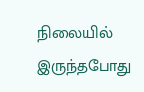நிலையில் இருந்தபோது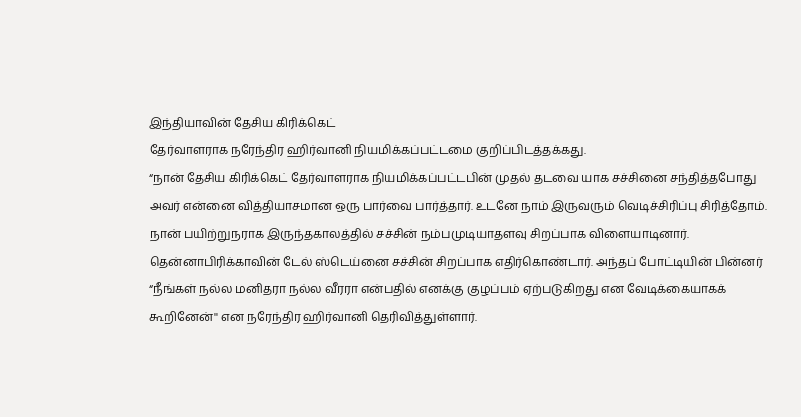இந்தியாவின் தேசிய கிரிக்கெட்
தேர்வாளராக நரேந்திர ஹிர்வானி நியமிக்கப்பட்டமை குறிப்பிடத்தக்கது.
“நான் தேசிய கிரிக்கெட் தேர்வாளராக நியமிக்கப்பட்டபின் முதல் தடவை யாக சச்சினை சந்தித்தபோது அவர் என்னை வித்தியாசமான ஒரு பார்வை பார்த்தார். உடனே நாம் இருவரும் வெடிச்சிரிப்பு சிரித்தோம். நான் பயிற்றுநராக இருந்தகாலத்தில் சச்சின் நம்பமுடியாதளவு சிறப்பாக விளையாடினார்.
தென்னாபிரிக்காவின் டேல் ஸ்டெய்னை சச்சின் சிறப்பாக எதிர்கொண்டார். அந்தப் போட்டியின் பின்னர் “நீங்கள் நல்ல மனிதரா நல்ல வீரரா என்பதில் எனக்கு குழப்பம் ஏற்படுகிறது என வேடிக்கையாகக் கூறினேன்'' என நரேந்திர ஹிர்வானி தெரிவித்துள்ளார்.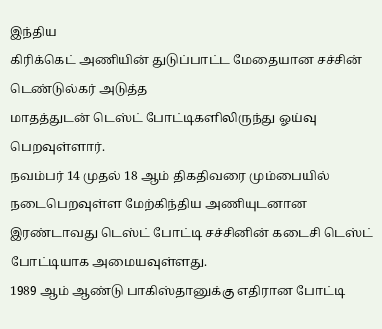இந்திய
கிரிக்கெட் அணியின் துடுப்பாட்ட மேதையான சச்சின் டெண்டுல்கர் அடுத்த
மாதத்துடன் டெஸ்ட் போட்டிகளிலிருந்து ஓய்வு பெறவுள்ளார்.
நவம்பர் 14 முதல் 18 ஆம் திகதிவரை மும்பையில் நடைபெறவுள்ள மேற்கிந்திய அணியுடனான இரண்டாவது டெஸ்ட் போட்டி சச்சினின் கடைசி டெஸ்ட் போட்டியாக அமையவுள்ளது.
1989 ஆம் ஆண்டு பாகிஸ்தானுக்கு எதிரான போட்டி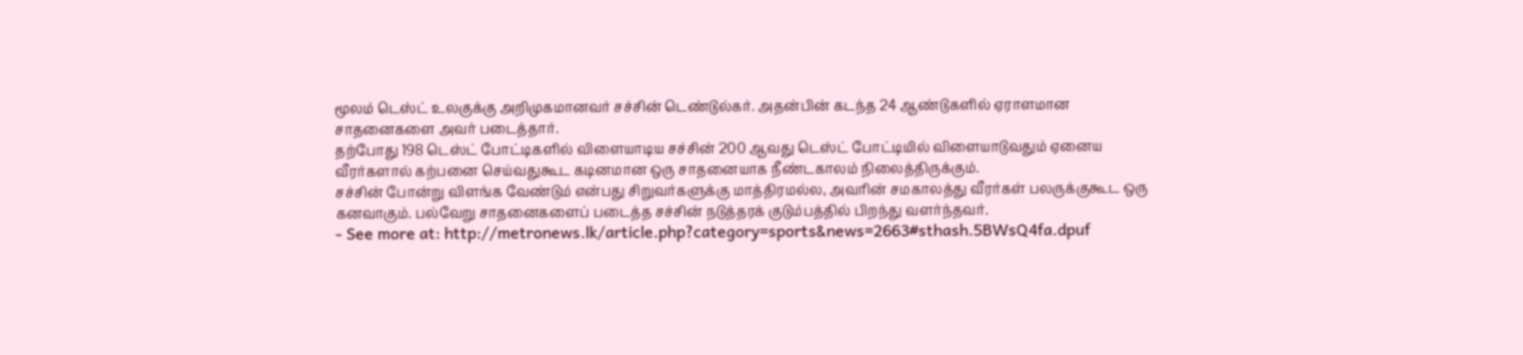மூலம் டெஸ்ட் உலகுக்கு அறிமுகமானவர் சச்சின் டெண்டுல்கர். அதன்பின் கடந்த 24 ஆண்டுகளில் ஏராளமான சாதனைகளை அவர் படைத்தார்.
தற்போது 198 டெஸ்ட் போட்டிகளில் விளையாடிய சச்சின் 200 ஆவது டெஸ்ட் போட்டியில் விளையாடுவதும் ஏனைய வீரர்களால் கற்பனை செய்வதுகூட கடினமான ஒரு சாதனையாக நீண்டகாலம் நிலைத்திருக்கும்.
சச்சின் போன்று விளங்க வேண்டும் என்பது சிறுவர்களுக்கு மாத்திரமல்ல, அவரின் சமகாலத்து வீரர்கள் பலருக்குகூட ஒரு கனவாகும். பல்வேறு சாதனைகளைப் படைத்த சச்சின் நடுத்தரக் குடும்பத்தில் பிறந்து வளர்ந்தவர்.
- See more at: http://metronews.lk/article.php?category=sports&news=2663#sthash.5BWsQ4fa.dpuf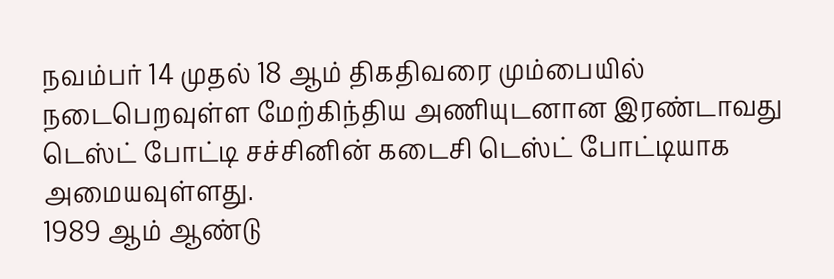நவம்பர் 14 முதல் 18 ஆம் திகதிவரை மும்பையில் நடைபெறவுள்ள மேற்கிந்திய அணியுடனான இரண்டாவது டெஸ்ட் போட்டி சச்சினின் கடைசி டெஸ்ட் போட்டியாக அமையவுள்ளது.
1989 ஆம் ஆண்டு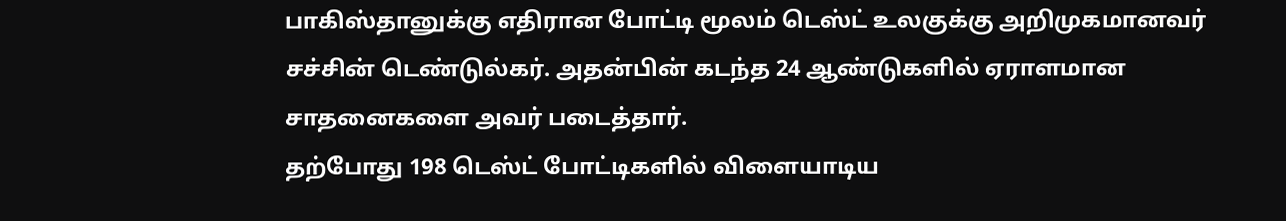பாகிஸ்தானுக்கு எதிரான போட்டி மூலம் டெஸ்ட் உலகுக்கு அறிமுகமானவர் சச்சின் டெண்டுல்கர். அதன்பின் கடந்த 24 ஆண்டுகளில் ஏராளமான சாதனைகளை அவர் படைத்தார்.
தற்போது 198 டெஸ்ட் போட்டிகளில் விளையாடிய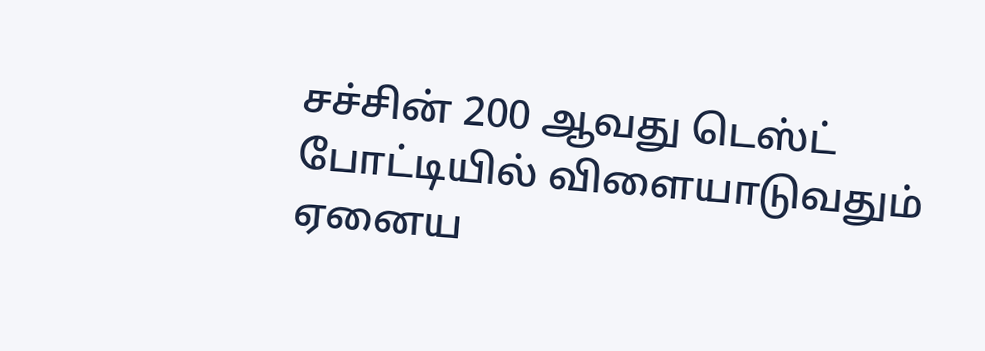சச்சின் 200 ஆவது டெஸ்ட் போட்டியில் விளையாடுவதும் ஏனைய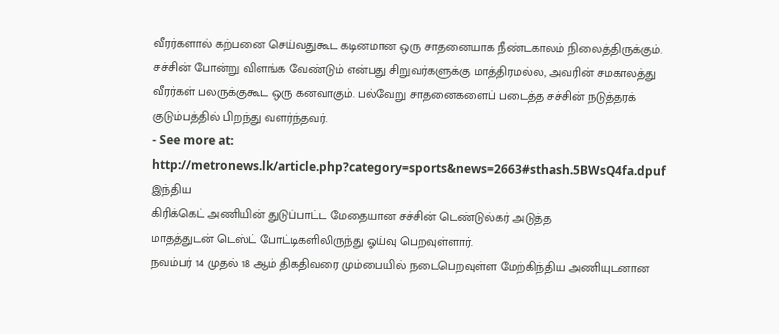வீரர்களால் கற்பனை செய்வதுகூட கடினமான ஒரு சாதனையாக நீண்டகாலம் நிலைத்திருக்கும்.
சச்சின் போன்று விளங்க வேண்டும் என்பது சிறுவர்களுக்கு மாத்திரமல்ல, அவரின் சமகாலத்து வீரர்கள் பலருக்குகூட ஒரு கனவாகும். பல்வேறு சாதனைகளைப் படைத்த சச்சின் நடுத்தரக் குடும்பத்தில் பிறந்து வளர்ந்தவர்.
- See more at: http://metronews.lk/article.php?category=sports&news=2663#sthash.5BWsQ4fa.dpuf
இந்திய
கிரிக்கெட் அணியின் துடுப்பாட்ட மேதையான சச்சின் டெண்டுல்கர் அடுத்த
மாதத்துடன் டெஸ்ட் போட்டிகளிலிருந்து ஓய்வு பெறவுள்ளார்.
நவம்பர் 14 முதல் 18 ஆம் திகதிவரை மும்பையில் நடைபெறவுள்ள மேற்கிந்திய அணியுடனான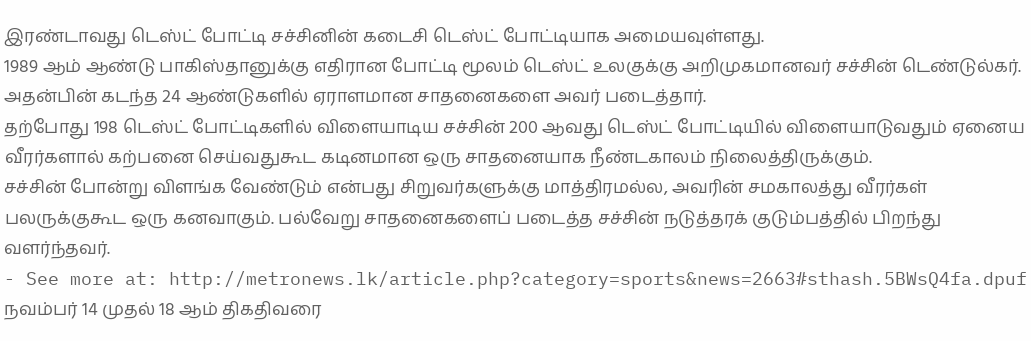இரண்டாவது டெஸ்ட் போட்டி சச்சினின் கடைசி டெஸ்ட் போட்டியாக அமையவுள்ளது.
1989 ஆம் ஆண்டு பாகிஸ்தானுக்கு எதிரான போட்டி மூலம் டெஸ்ட் உலகுக்கு அறிமுகமானவர் சச்சின் டெண்டுல்கர். அதன்பின் கடந்த 24 ஆண்டுகளில் ஏராளமான சாதனைகளை அவர் படைத்தார்.
தற்போது 198 டெஸ்ட் போட்டிகளில் விளையாடிய சச்சின் 200 ஆவது டெஸ்ட் போட்டியில் விளையாடுவதும் ஏனைய வீரர்களால் கற்பனை செய்வதுகூட கடினமான ஒரு சாதனையாக நீண்டகாலம் நிலைத்திருக்கும்.
சச்சின் போன்று விளங்க வேண்டும் என்பது சிறுவர்களுக்கு மாத்திரமல்ல, அவரின் சமகாலத்து வீரர்கள் பலருக்குகூட ஒரு கனவாகும். பல்வேறு சாதனைகளைப் படைத்த சச்சின் நடுத்தரக் குடும்பத்தில் பிறந்து வளர்ந்தவர்.
- See more at: http://metronews.lk/article.php?category=sports&news=2663#sthash.5BWsQ4fa.dpuf
நவம்பர் 14 முதல் 18 ஆம் திகதிவரை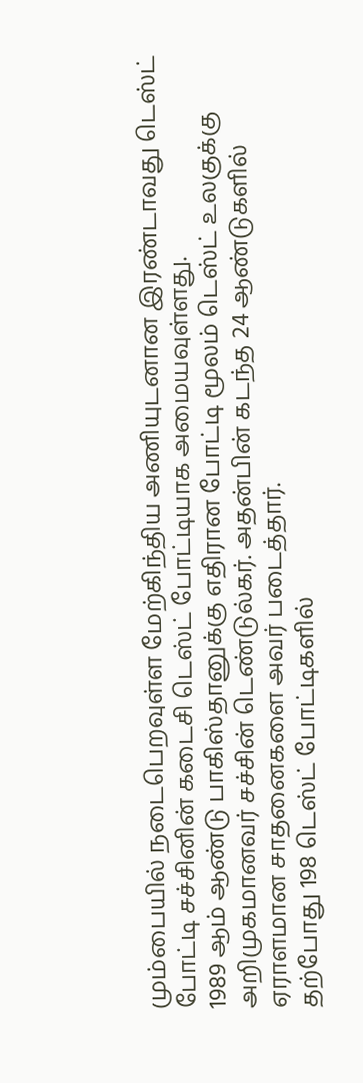மும்பையில் நடைபெறவுள்ள மேற்கிந்திய அணியுடனான இரண்டாவது டெஸ்ட் போட்டி சச்சினின் கடைசி டெஸ்ட் போட்டியாக அமையவுள்ளது.
1989 ஆம் ஆண்டு பாகிஸ்தானுக்கு எதிரான போட்டி மூலம் டெஸ்ட் உலகுக்கு அறிமுகமானவர் சச்சின் டெண்டுல்கர். அதன்பின் கடந்த 24 ஆண்டுகளில் ஏராளமான சாதனைகளை அவர் படைத்தார்.
தற்போது 198 டெஸ்ட் போட்டிகளில்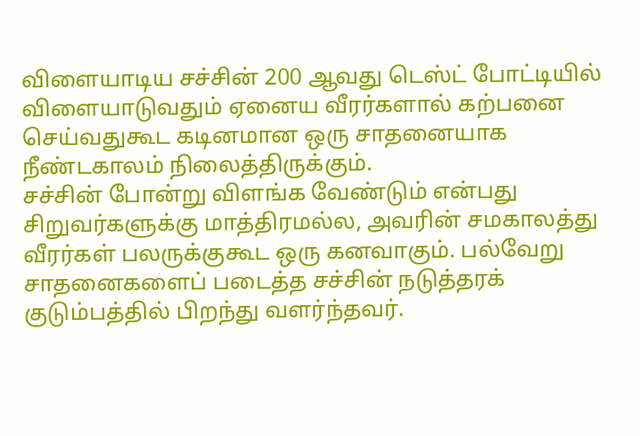விளையாடிய சச்சின் 200 ஆவது டெஸ்ட் போட்டியில் விளையாடுவதும் ஏனைய வீரர்களால் கற்பனை செய்வதுகூட கடினமான ஒரு சாதனையாக நீண்டகாலம் நிலைத்திருக்கும்.
சச்சின் போன்று விளங்க வேண்டும் என்பது சிறுவர்களுக்கு மாத்திரமல்ல, அவரின் சமகாலத்து வீரர்கள் பலருக்குகூட ஒரு கனவாகும். பல்வேறு சாதனைகளைப் படைத்த சச்சின் நடுத்தரக் குடும்பத்தில் பிறந்து வளர்ந்தவர்.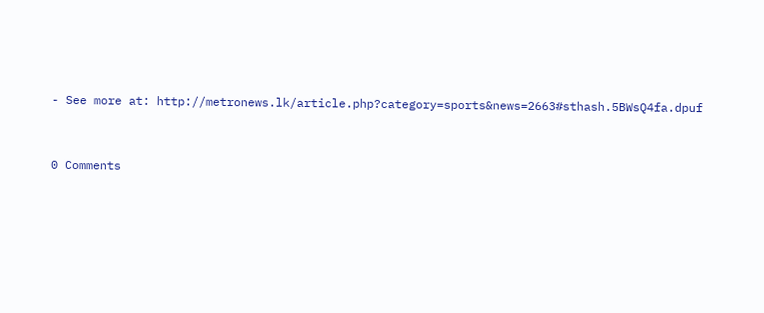- See more at: http://metronews.lk/article.php?category=sports&news=2663#sthash.5BWsQ4fa.dpuf




0 Comments